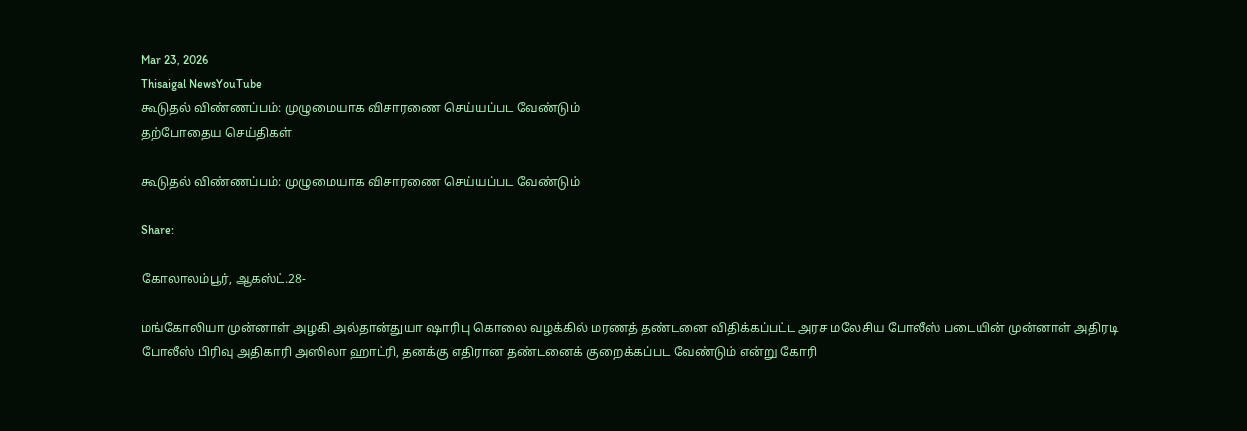Mar 23, 2026
Thisaigal NewsYouTube
கூடுதல் விண்ணப்பம்: முழுமையாக விசாரணை செய்யப்பட வேண்டும்
தற்போதைய செய்திகள்

கூடுதல் விண்ணப்பம்: முழுமையாக விசாரணை செய்யப்பட வேண்டும்

Share:

கோலாலம்பூர், ஆகஸ்ட்.28-

மங்கோலியா முன்னாள் அழகி அல்தான்துயா ஷாரிபு கொலை வழக்கில் மரணத் தண்டனை விதிக்கப்பட்ட அரச மலேசிய போலீஸ் படையின் முன்னாள் அதிரடி போலீஸ் பிரிவு அதிகாரி அஸிலா ஹாட்ரி, தனக்கு எதிரான தண்டனைக் குறைக்கப்பட வேண்டும் என்று கோரி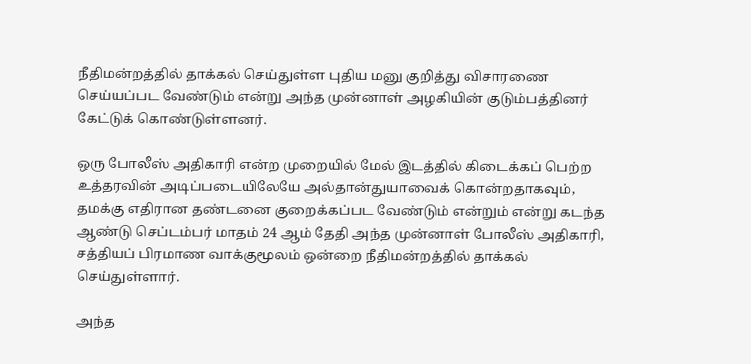நீதிமன்றத்தில் தாக்கல் செய்துள்ள புதிய மனு குறித்து விசாரணை செய்யப்பட வேண்டும் என்று அந்த முன்னாள் அழகியின் குடும்பத்தினர் கேட்டுக் கொண்டுள்ளனர்.

ஒரு போலீஸ் அதிகாரி என்ற முறையில் மேல் இடத்தில் கிடைக்கப் பெற்ற உத்தரவின் அடிப்படையிலேயே அல்தான்துயாவைக் கொன்றதாகவும், தமக்கு எதிரான தண்டனை குறைக்கப்பட வேண்டும் என்றும் என்று கடந்த ஆண்டு செப்டம்பர் மாதம் 24 ஆம் தேதி அந்த முன்னாள் போலீஸ் அதிகாரி, சத்தியப் பிரமாண வாக்குமூலம் ஒன்றை நீதிமன்றத்தில் தாக்கல் செய்துள்ளார்.

அந்த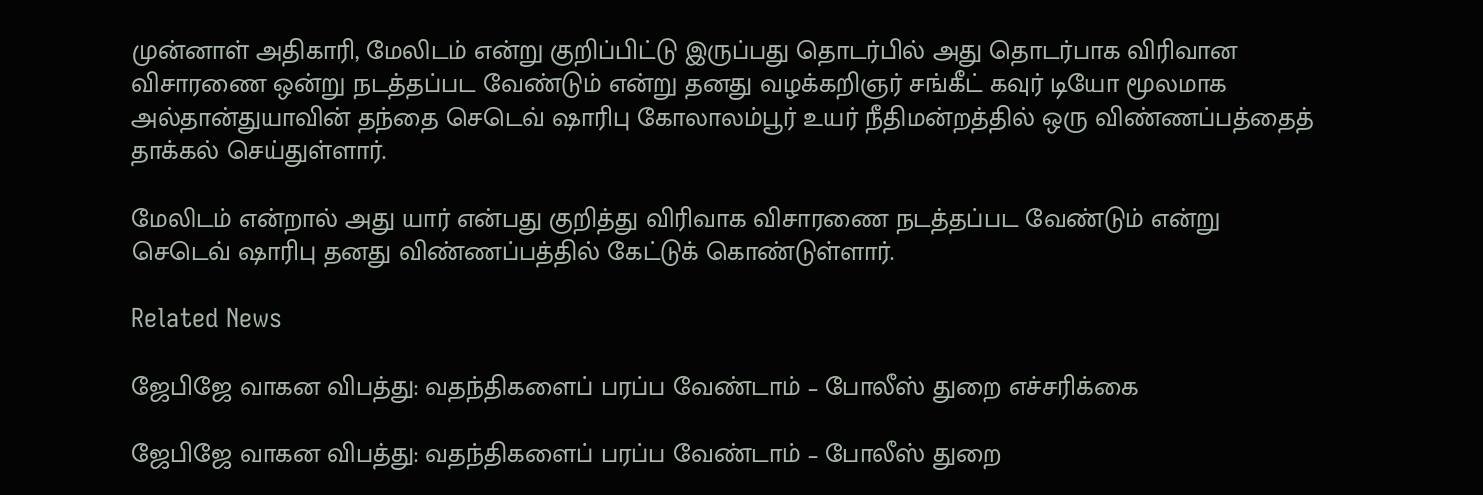முன்னாள் அதிகாரி, மேலிடம் என்று குறிப்பிட்டு இருப்பது தொடர்பில் அது தொடர்பாக விரிவான விசாரணை ஒன்று நடத்தப்பட வேண்டும் என்று தனது வழக்கறிஞர் சங்கீட் கவுர் டியோ மூலமாக அல்தான்துயாவின் தந்தை செடெவ் ஷாரிபு கோலாலம்பூர் உயர் நீதிமன்றத்தில் ஒரு விண்ணப்பத்தைத் தாக்கல் செய்துள்ளார்.

மேலிடம் என்றால் அது யார் என்பது குறித்து விரிவாக விசாரணை நடத்தப்பட வேண்டும் என்று செடெவ் ஷாரிபு தனது விண்ணப்பத்தில் கேட்டுக் கொண்டுள்ளார்.

Related News

ஜேபிஜே வாகன விபத்து: வதந்திகளைப் பரப்ப வேண்டாம் – போலீஸ் துறை எச்சரிக்கை

ஜேபிஜே வாகன விபத்து: வதந்திகளைப் பரப்ப வேண்டாம் – போலீஸ் துறை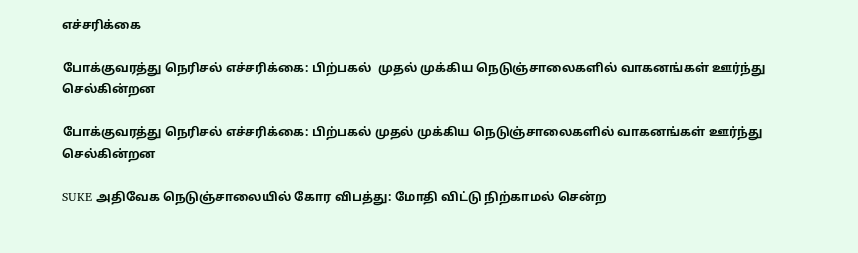எச்சரிக்கை

போக்குவரத்து நெரிசல் எச்சரிக்கை: பிற்பகல்  முதல் முக்கிய நெடுஞ்சாலைகளில் வாகனங்கள் ஊர்ந்து செல்கின்றன

போக்குவரத்து நெரிசல் எச்சரிக்கை: பிற்பகல் முதல் முக்கிய நெடுஞ்சாலைகளில் வாகனங்கள் ஊர்ந்து செல்கின்றன

SUKE அதிவேக நெடுஞ்சாலையில் கோர விபத்து: மோதி விட்டு நிற்காமல் சென்ற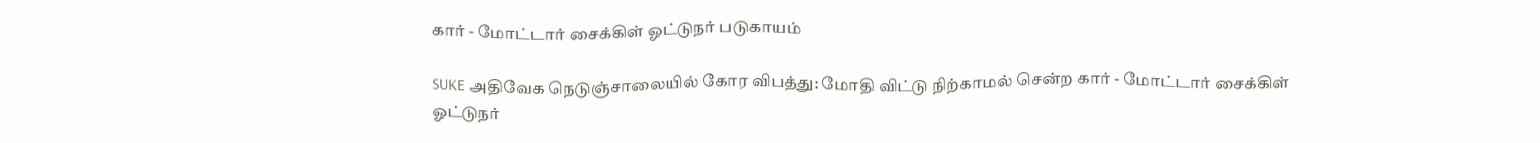கார் - மோட்டார் சைக்கிள் ஓட்டுநர் படுகாயம்

SUKE அதிவேக நெடுஞ்சாலையில் கோர விபத்து: மோதி விட்டு நிற்காமல் சென்ற கார் - மோட்டார் சைக்கிள் ஓட்டுநர்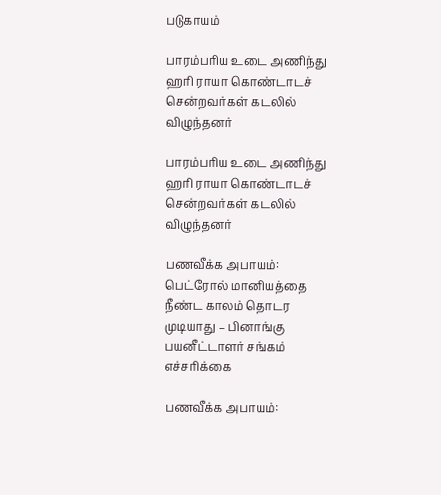படுகாயம்

பாரம்பரிய உடை அணிந்து ஹரி ராயா கொண்டாடச் சென்றவர்கள் கடலில் விழுந்தனர்

பாரம்பரிய உடை அணிந்து ஹரி ராயா கொண்டாடச் சென்றவர்கள் கடலில் விழுந்தனர்

பணவீக்க அபாயம்: பெட்ரோல் மானியத்தை நீண்ட காலம் தொடர முடியாது – பினாங்கு பயனீட்டாளர் சங்கம்  எச்சரிக்கை

பணவீக்க அபாயம்: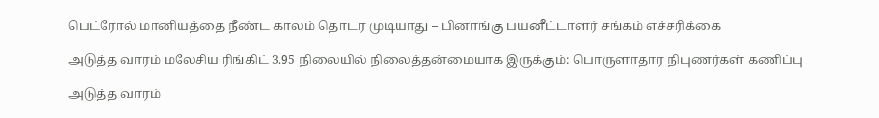பெட்ரோல் மானியத்தை நீண்ட காலம் தொடர முடியாது – பினாங்கு பயனீட்டாளர் சங்கம் எச்சரிக்கை

அடுத்த வாரம் மலேசிய ரிங்கிட் 3.95 நிலையில் நிலைத்தன்மையாக இருக்கும்: பொருளாதார நிபுணர்கள் கணிப்பு

அடுத்த வாரம்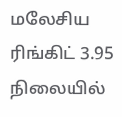மலேசிய ரிங்கிட் 3.95 நிலையில்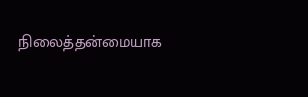நிலைத்தன்மையாக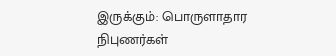இருக்கும்: பொருளாதார நிபுணர்கள்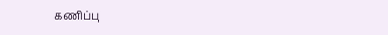கணிப்பு